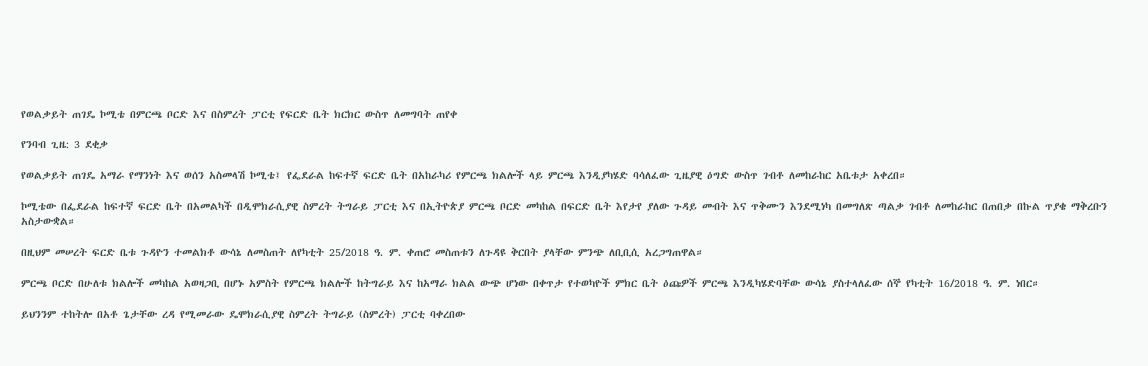የወልቃይት ጠገዴ ኮሚቴ በምርጫ ቦርድ እና በስምረት ፓርቲ የፍርድ ቤት ክርክር ውስጥ ለመግባት ጠየቀ

የንባብ ጊዜ: 3 ደቂቃ

የወልቃይት ጠገዴ አማራ የማንነት እና ወሰን አስመላሽ ኮሚቴ፤ የፌደራል ከፍተኛ ፍርድ ቤት በአከራካሪ የምርጫ ክልሎች ላይ ምርጫ እንዲያካሄድ ባሳለፈው ጊዜያዊ ዕግድ ውስጥ ገብቶ ለመከራከር አቤቱታ አቀረበ።

ኮሚቴው በፌደራል ከፍተኛ ፍርድ ቤት በአመልካች በዲሞክራሲያዊ ስምረት ትግራይ ፓርቲ እና በኢትዮጵያ ምርጫ ቦርድ መካከል በፍርድ ቤት እየታየ ያለው ጉዳይ መብት እና ጥቅሙን እንደሚነካ በመግለጽ ጣልቃ ገብቶ ለመከራከር በጠበቃ በኩል ጥያቄ ማቅረቡን አስታውቋል።

በዚህም መሠረት ፍርድ ቤቱ ጉዳዮን ተመልክቶ ውሳኔ ለመስጠት ለየካቲት 25/2018 ዓ. ም. ቀጠሮ መስጠቱን ለጉዳዩ ቅርበት ያላቸው ምንጭ ለቢቢሲ አረጋግጠዋል።

ምርጫ ቦርድ በሁለቱ ክልሎች መካከል አወዛጋቢ በሆኑ አምስት የምርጫ ክልሎች ከትግራይ እና ከአማራ ክልል ውጭ ሆነው በቀጥታ የተወካዮች ምክር ቤት ዕጩዎች ምርጫ እንዲካሄድባቸው ውሳኔ ያስተላለፈው ሰኞ የካቲት 16/2018 ዓ. ም. ነበር።

ይህንንም ተከትሎ በአቶ ጌታቸው ረዳ የሚመራው ዴሞክራሲያዊ ስምረት ትግራይ (ስምረት) ፓርቲ ባቀረበው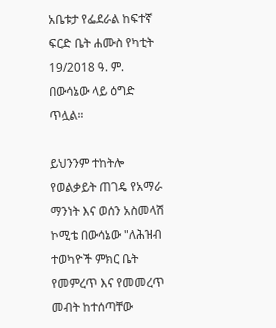አቤቱታ የፌደራል ከፍተኛ ፍርድ ቤት ሐሙስ የካቲት 19/2018 ዓ. ም. በውሳኔው ላይ ዕግድ ጥሏል።

ይህንንም ተከትሎ የወልቃይት ጠገዴ የአማራ ማንነት እና ወሰን አስመላሽ ኮሚቴ በውሳኔው "ለሕዝብ ተወካዮች ምክር ቤት የመምረጥ እና የመመረጥ መብት ከተሰጣቸው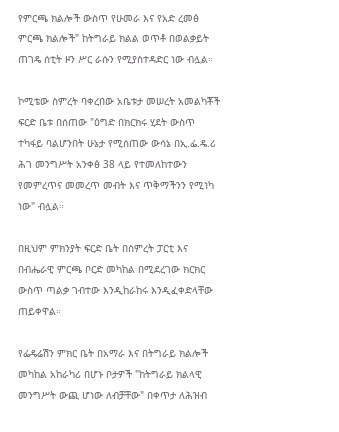የምርጫ ክልሎች ውስጥ የሁመራ እና የአድ ረመፅ ምርጫ ክልሎች" ከትግራይ ክልል ወጥቶ በወልቃይት ጠገዴ ሰቲት ዞን ሥር ራሱን የሚያስተዳድር ነው ብሏል።

ኮሚቴው ስምረት ባቀረበው አቤቱታ መሠረት አመልካቾች ፍርድ ቤቱ በሰጠው "ዕግድ በክርክሩ ሂደት ውስጥ ተካፋይ ባልሆንበት ሁኔታ የሚሰጠው ውሳኔ በኢ.ፌ.ዴ.ሪ ሕገ መንግሥት አንቀፅ 38 ላይ የተመለከተውን የመምረጥና መመረጥ መብት እና ጥቅማችንን የሚነካ ነው" ብሏል።

በዚህም ምክንያት ፍርድ ቤት በስምረት ፓርቲ እና በብሔራዊ ምርጫ ቦርድ መካከል በሚደረገው ክርክር ውስጥ ጣልቃ ገብተው እንዲከራከሩ እንዲፈቀድላቸው ጠይቀዋል።

የፌዴሬሽን ምክር ቤት በአማራ እና በትግራይ ክልሎች መካከል አከራካሪ በሆኑ ቦታዎች "ከትግራይ ክልላዊ መንግሥት ውጪ ሆነው ለብቻቸው" በቀጥታ ለሕዝብ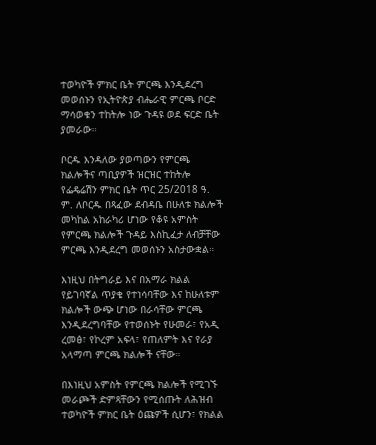ተወካዮች ምክር ቤት ምርጫ እንዲደረግ መወሰኑን የኢትዮጵያ ብሔራዊ ምርጫ ቦርድ ማሳወቁን ተከትሎ ነው ጉዳዩ ወደ ፍርድ ቤት ያመራው።

ቦርዱ እንዳለው ያወጣውን የምርጫ ክልሎችና ጣቢያዎች ዝርዝር ተከትሎ የፌዴሬሽን ምክር ቤት ጥር 25/2018 ዓ. ም. ለቦርዱ በጻፈው ደብዳቤ በሁለቱ ክልሎች መካከል አከራካሪ ሆነው የቆዩ አምስት የምርጫ ክልሎች ጉዳይ እስኪፈታ ለብቻቸው ምርጫ እንዲደረግ መወሰኑን አስታውቋል።

እነዚህ በትግራይ እና በአማራ ክልል የይገባኛል ጥያቄ የተነሳባቸው እና ከሁለቱም ክልሎች ውጭ ሆነው በራሳቸው ምርጫ እንዲደረግባቸው የተወሰኑት የሁመራ፣ የአዲ ረመፅ፣ የኮረም አፍላ፣ የጠለምት እና የራያ አላማጣ ምርጫ ክልሎች ናቸው።

በእነዚህ አምስት የምርጫ ክልሎች የሚገኙ መራጮች ድምጻቸውን የሚሰጡት ለሕዝብ ተወካዮች ምክር ቤት ዕጩዎች ሲሆን፣ የክልል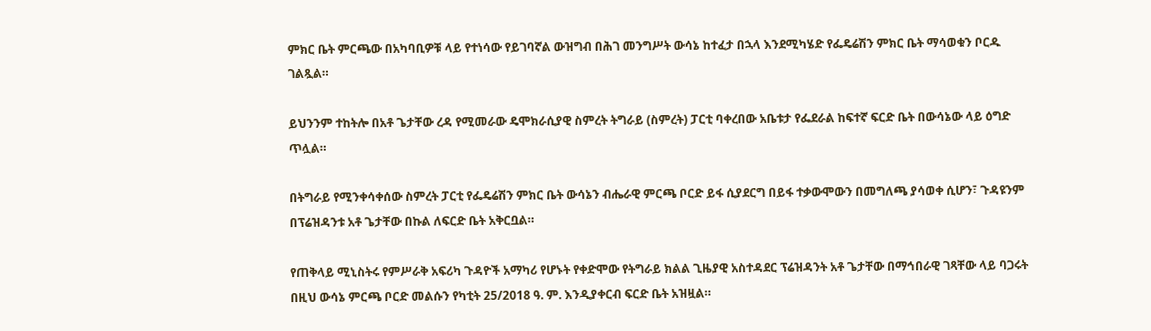ምክር ቤት ምርጫው በአካባቢዎቹ ላይ የተነሳው የይገባኛል ውዝግብ በሕገ መንግሥት ውሳኔ ከተፈታ በኋላ እንደሚካሄድ የፌዴሬሽን ምክር ቤት ማሳወቁን ቦርዱ ገልጿል።

ይህንንም ተከትሎ በአቶ ጌታቸው ረዳ የሚመራው ዴሞክራሲያዊ ስምረት ትግራይ (ስምረት) ፓርቲ ባቀረበው አቤቱታ የፌደራል ከፍተኛ ፍርድ ቤት በውሳኔው ላይ ዕግድ ጥሏል።

በትግራይ የሚንቀሳቀሰው ስምረት ፓርቲ የፌዴሬሽን ምክር ቤት ውሳኔን ብሔራዊ ምርጫ ቦርድ ይፋ ሲያደርግ በይፋ ተቃውሞውን በመግለጫ ያሳወቀ ሲሆን፣ ጉዳዩንም በፕሬዝዳንቱ አቶ ጌታቸው በኩል ለፍርድ ቤት አቅርቧል።

የጠቅላይ ሚኒስትሩ የምሥራቅ አፍሪካ ጉዳዮች አማካሪ የሆኑት የቀድሞው የትግራይ ክልል ጊዜያዊ አስተዳደር ፕሬዝዳንት አቶ ጌታቸው በማኅበራዊ ገጻቸው ላይ ባጋሩት በዚህ ውሳኔ ምርጫ ቦርድ መልሱን የካቲት 25/2018 ዓ. ም. እንዲያቀርብ ፍርድ ቤት አዝዟል።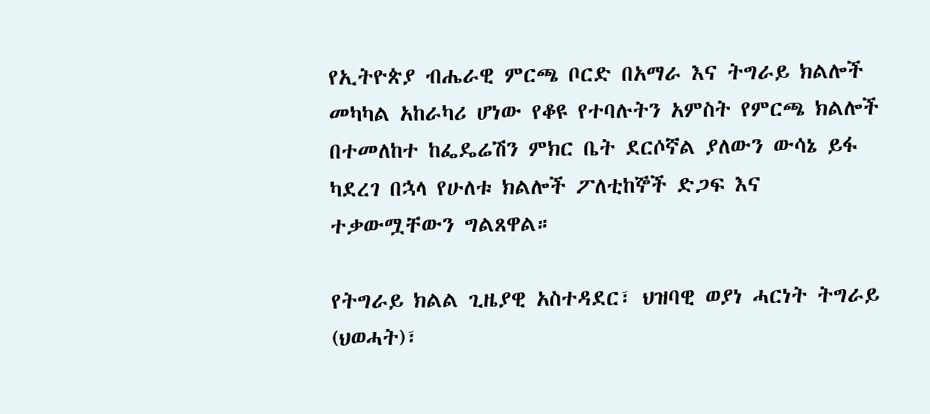የኢትዮጵያ ብሔራዊ ምርጫ ቦርድ በአማራ እና ትግራይ ክልሎች መካካል አከራካሪ ሆነው የቆዩ የተባሉትን አምስት የምርጫ ክልሎች በተመለከተ ከፌዴሬሽን ምክር ቤት ደርሶኛል ያለውን ውሳኔ ይፋ ካደረገ በኋላ የሁለቱ ክልሎች ፖለቲከኞች ድጋፍ እና ተቃውሟቸውን ግልጸዋል።

የትግራይ ክልል ጊዜያዊ አስተዳደር፣ ህዝባዊ ወያነ ሓርነት ትግራይ (ህወሓት)፣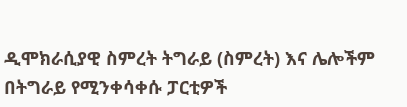ዲሞክራሲያዊ ስምረት ትግራይ (ስምረት) እና ሌሎችም በትግራይ የሚንቀሳቀሱ ፓርቲዎች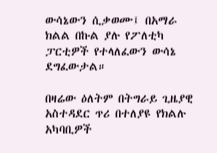ውሳኔውን ሲቃወሙ፤ በአማራ ክልል በኩል ያሉ የፖለቲካ ፓርቲዎች የተላለፈውን ውሳኔ ደግፈውታል።

በዛሬው ዕለትም በትግራይ ጊዜያዊ አስተዳደር ጥሪ በተለያዩ የክልሉ አካባቢዎች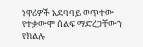ነዋሪዎች አደባባይ ወጥተው የተቃውሞ ሰልፍ ማድረጋቸውን የክልሉ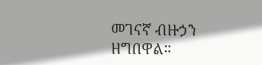መገናኛ ብዙኃን ዘግበዋል።